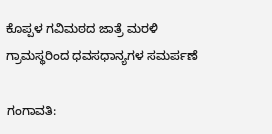ಕೊಪ್ಪಳ ಗವಿಮಠದ ಜಾತ್ರೆ ಮರಳಿ ಗ್ರಾಮಸ್ಥರಿಂದ ಧವಸಧಾನ್ಯಗಳ ಸಮರ್ಪಣೆ

ಗಂಗಾವತಿ: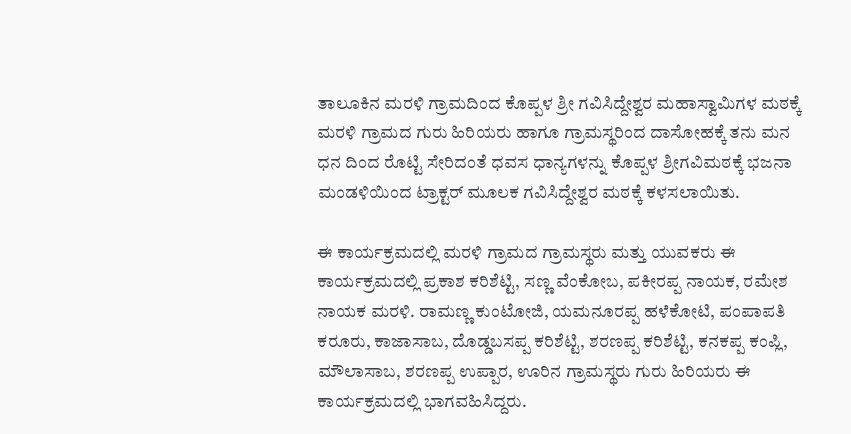ತಾಲೂಕಿನ ಮರಳಿ ಗ್ರಾಮದಿಂದ ಕೊಪ್ಪಳ ಶ್ರೀ ಗವಿಸಿದ್ದೇಶ್ವರ ಮಹಾಸ್ವಾಮಿಗಳ ಮಠಕ್ಕೆ ಮರಳಿ ಗ್ರಾಮದ ಗುರು ಹಿರಿಯರು ಹಾಗೂ ಗ್ರಾಮಸ್ಥರಿಂದ ದಾಸೋಹಕ್ಕೆ ತನು ಮನ ಧನ ದಿಂದ ರೊಟ್ಟಿ ಸೇರಿದಂತೆ ಧವಸ ಧಾನ್ಯಗಳನ್ನು ಕೊಪ್ಪಳ ಶ್ರೀಗವಿಮಠಕ್ಕೆ ಭಜನಾ ಮಂಡಳಿಯಿಂದ ಟ್ರಾಕ್ಟರ್ ಮೂಲಕ ಗವಿಸಿದ್ದೇಶ್ವರ ಮಠಕ್ಕೆ ಕಳಸಲಾಯಿತು.

ಈ ಕಾರ್ಯಕ್ರಮದಲ್ಲಿ ಮರಳಿ ಗ್ರಾಮದ ಗ್ರಾಮಸ್ಥರು ಮತ್ತು ಯುವಕರು ಈ ಕಾರ್ಯಕ್ರಮದಲ್ಲಿ ಪ್ರಕಾಶ ಕರಿಶೆಟ್ಟಿ, ಸಣ್ಣ ವೆಂಕೋಬ, ಪಕೀರಪ್ಪ ನಾಯಕ, ರಮೇಶ ನಾಯಕ ಮರಳಿ. ರಾಮಣ್ಣ ಕುಂಟೋಜಿ, ಯಮನೂರಪ್ಪ ಹಳೆಕೋಟಿ, ಪಂಪಾಪತಿ ಕರೂರು, ಕಾಜಾಸಾಬ, ದೊಡ್ಡಬಸಪ್ಪ ಕರಿಶೆಟ್ಟಿ, ಶರಣಪ್ಪ ಕರಿಶೆಟ್ಟಿ, ಕನಕಪ್ಪ ಕಂಪ್ಲಿ, ಮೌಲಾಸಾಬ, ಶರಣಪ್ಪ ಉಪ್ಪಾರ, ಊರಿನ ಗ್ರಾಮಸ್ಥರು ಗುರು ಹಿರಿಯರು ಈ ಕಾರ್ಯಕ್ರಮದಲ್ಲಿ ಭಾಗವಹಿಸಿದ್ದರು.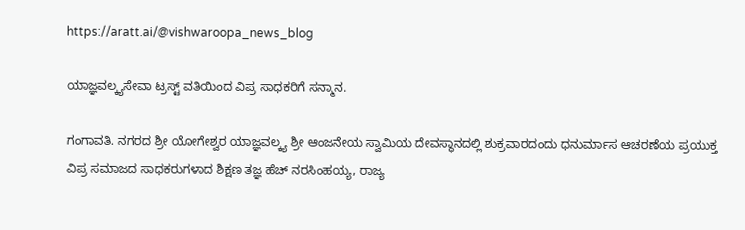https://aratt.ai/@vishwaroopa_news_blog

ಯಾಜ್ಞವಲ್ಕ್ಯಸೇವಾ ಟ್ರಸ್ಟ್ ವತಿಯಿಂದ ವಿಪ್ರ ಸಾಧಕರಿಗೆ ಸನ್ಮಾನ.

ಗಂಗಾವತಿ. ನಗರದ ಶ್ರೀ ಯೋಗೇಶ್ವರ ಯಾಜ್ಞವಲ್ಕ್ಯ ಶ್ರೀ ಆಂಜನೇಯ ಸ್ವಾಮಿಯ ದೇವಸ್ಥಾನದಲ್ಲಿ ಶುಕ್ರವಾರದಂದು ಧನುರ್ಮಾಸ ಆಚರಣೆಯ ಪ್ರಯುಕ್ತ ವಿಪ್ರ ಸಮಾಜದ ಸಾಧಕರುಗಳಾದ ಶಿಕ್ಷಣ ತಜ್ಞ ಹೆಚ್ ನರಸಿಂಹಯ್ಯ, ರಾಜ್ಯ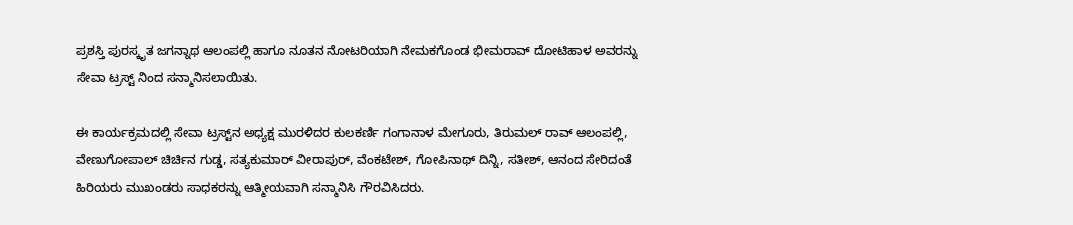ಪ್ರಶಸ್ತಿ ಪುರಸ್ಕೃತ ಜಗನ್ನಾಥ ಆಲಂಪಲ್ಲಿ ಹಾಗೂ ನೂತನ ನೋಟರಿಯಾಗಿ ನೇಮಕಗೊಂಡ ಭೀಮರಾವ್ ದೋಟಿಹಾಳ ಅವರನ್ನು ಸೇವಾ ಟ್ರಸ್ಟ್ ನಿಂದ ಸನ್ಮಾನಿಸಲಾಯಿತು.

ಈ ಕಾರ್ಯಕ್ರಮದಲ್ಲಿ ಸೇವಾ ಟ್ರಸ್ಟ್‌ನ ಅಧ್ಯಕ್ಷ ಮುರಳಿದರ ಕುಲಕರ್ಣಿ ಗಂಗಾನಾಳ ಮೇಗೂರು, ತಿರುಮಲ್ ರಾವ್ ಆಲಂಪಲ್ಲಿ, ವೇಣುಗೋಪಾಲ್ ಚಿರ್ಚಿನ ಗುಡ್ಡ, ಸತ್ಯಕುಮಾರ್ ವೀರಾಪುರ್, ವೆಂಕಟೇಶ್, ಗೋಪಿನಾಥ್ ದಿನ್ನಿ, ಸತೀಶ್, ಆನಂದ ಸೇರಿದಂತೆ ಹಿರಿಯರು ಮುಖಂಡರು ಸಾಧಕರನ್ನು ಆತ್ಮೀಯವಾಗಿ ಸನ್ಮಾನಿಸಿ ಗೌರವಿಸಿದರು.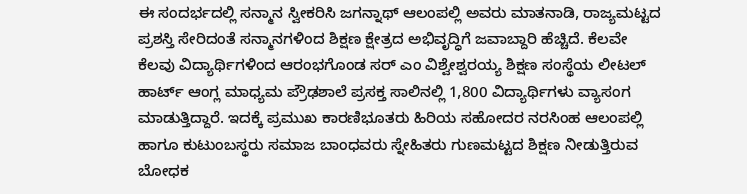ಈ ಸಂದರ್ಭದಲ್ಲಿ ಸನ್ಮಾನ ಸ್ವೀಕರಿಸಿ ಜಗನ್ನಾಥ್ ಆಲಂಪಲ್ಲಿ ಅವರು ಮಾತನಾಡಿ, ರಾಜ್ಯಮಟ್ಟದ ಪ್ರಶಸ್ತಿ ಸೇರಿದಂತೆ ಸನ್ಮಾನಗಳಿಂದ ಶಿಕ್ಷಣ ಕ್ಷೇತ್ರದ ಅಭಿವೃದ್ಧಿಗೆ ಜವಾಬ್ದಾರಿ ಹೆಚ್ಚಿದೆ. ಕೆಲವೇ ಕೆಲವು ವಿದ್ಯಾರ್ಥಿಗಳಿಂದ ಆರಂಭಗೊಂಡ ಸರ್ ಎಂ ವಿಶ್ವೇಶ್ವರಯ್ಯ ಶಿಕ್ಷಣ ಸಂಸ್ಥೆಯ ಲೀಟಲ್ ಹಾರ್ಟ್ ಆಂಗ್ಲ ಮಾಧ್ಯಮ ಪ್ರೌಢಶಾಲೆ ಪ್ರಸಕ್ತ ಸಾಲಿನಲ್ಲಿ 1,800 ವಿದ್ಯಾರ್ಥಿಗಳು ವ್ಯಾಸಂಗ ಮಾಡುತ್ತಿದ್ದಾರೆ. ಇದಕ್ಕೆ ಪ್ರಮುಖ ಕಾರಣಿಭೂತರು ಹಿರಿಯ ಸಹೋದರ ನರಸಿಂಹ ಆಲಂಪಲ್ಲಿ ಹಾಗೂ ಕುಟುಂಬಸ್ಥರು ಸಮಾಜ ಬಾಂಧವರು ಸ್ನೇಹಿತರು ಗುಣಮಟ್ಟದ ಶಿಕ್ಷಣ ನೀಡುತ್ತಿರುವ ಬೋಧಕ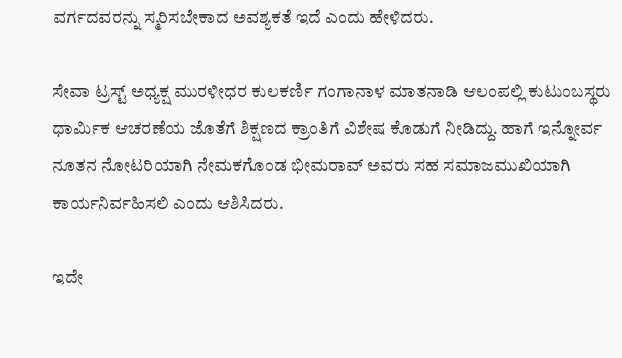ವರ್ಗದವರನ್ನು ಸ್ಮರಿಸಬೇಕಾದ ಅವಶ್ಯಕತೆ ಇದೆ ಎಂದು ಹೇಳಿದರು.

ಸೇವಾ ಟ್ರಸ್ಟ್ ಅಧ್ಯಕ್ಷ ಮುರಳೀಧರ ಕುಲಕರ್ಣಿ ಗಂಗಾನಾಳ ಮಾತನಾಡಿ ಆಲಂಪಲ್ಲಿ ಕುಟುಂಬಸ್ಥರು ಧಾರ್ಮಿಕ ಆಚರಣೆಯ ಜೊತೆಗೆ ಶಿಕ್ಷಣದ ಕ್ರಾಂತಿಗೆ ವಿಶೇಷ ಕೊಡುಗೆ ನೀಡಿದ್ದು. ಹಾಗೆ ಇನ್ನೋರ್ವ ನೂತನ ನೋಟರಿಯಾಗಿ ನೇಮಕಗೊಂಡ ಭೀಮರಾವ್ ಅವರು ಸಹ ಸಮಾಜಮುಖಿಯಾಗಿ ಕಾರ್ಯನಿರ್ವಹಿಸಲಿ ಎಂದು ಆಶಿಸಿದರು.

ಇದೇ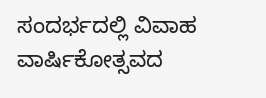ಸಂದರ್ಭದಲ್ಲಿ ವಿವಾಹ ವಾರ್ಷಿಕೋತ್ಸವದ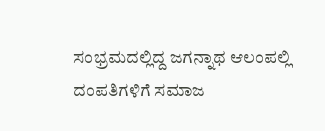ಸಂಭ್ರಮದಲ್ಲಿದ್ದ ಜಗನ್ನಾಥ ಆಲಂಪಲ್ಲಿ ದಂಪತಿಗಳಿಗೆ ಸಮಾಜ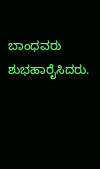ಬಾಂಧವರು ಶುಭಹಾರೈಸಿದರು.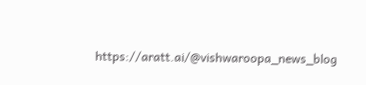https://aratt.ai/@vishwaroopa_news_blog